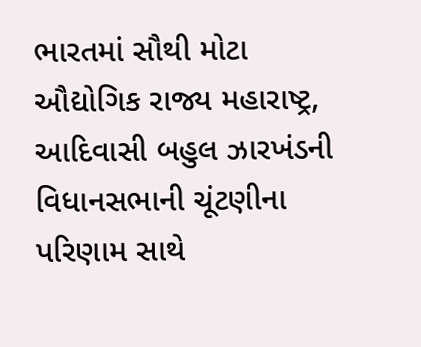ભારતમાં સૌથી મોટા ઔદ્યોગિક રાજ્ય મહારાષ્ટ્ર, આદિવાસી બહુલ ઝારખંડની વિધાનસભાની ચૂંટણીના પરિણામ સાથે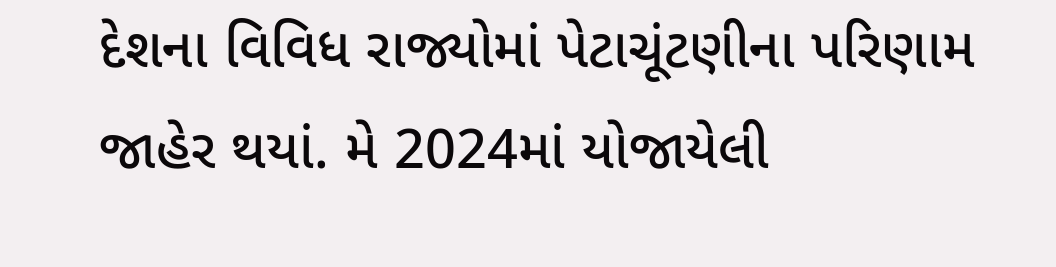દેશના વિવિધ રાજ્યોમાં પેટાચૂંટણીના પરિણામ જાહેર થયાં. મે 2024માં યોજાયેલી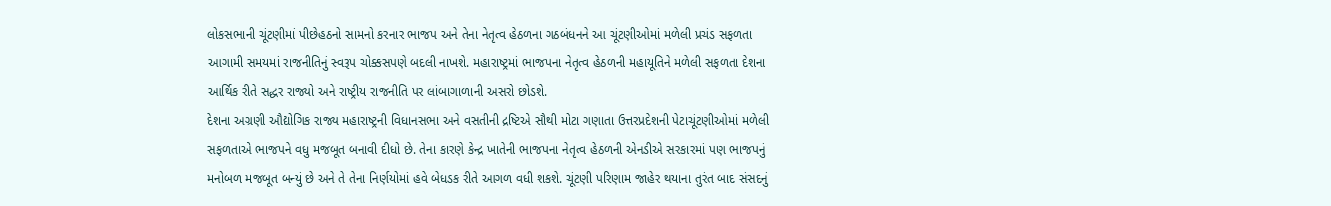લોકસભાની ચૂંટણીમાં પીછેહઠનો સામનો કરનાર ભાજપ અને તેના નેતૃત્વ હેઠળના ગઠબંધનને આ ચૂંટણીઓમાં મળેલી પ્રચંડ સફળતા આગામી સમયમાં રાજનીતિનું સ્વરૂપ ચોક્કસપણે બદલી નાખશે. મહારાષ્ટ્રમાં ભાજપના નેતૃત્વ હેઠળની મહાયૂતિને મળેલી સફળતા દેશના આર્થિક રીતે સદ્ધર રાજ્યો અને રાષ્ટ્રીય રાજનીતિ પર લાંબાગાળાની અસરો છોડશે.
દેશના અગ્રણી ઔદ્યોગિક રાજ્ય મહારાષ્ટ્રની વિધાનસભા અને વસતીની દ્રષ્ટિએ સૌથી મોટા ગણાતા ઉત્તરપ્રદેશની પેટાચૂંટણીઓમાં મળેલી સફળતાએ ભાજપને વધુ મજબૂત બનાવી દીધો છે. તેના કારણે કેન્દ્ર ખાતેની ભાજપના નેતૃત્વ હેઠળની એનડીએ સરકારમાં પણ ભાજપનું મનોબળ મજબૂત બન્યું છે અને તે તેના નિર્ણયોમાં હવે બેધડક રીતે આગળ વધી શકશે. ચૂંટણી પરિણામ જાહેર થયાના તુરંત બાદ સંસદનું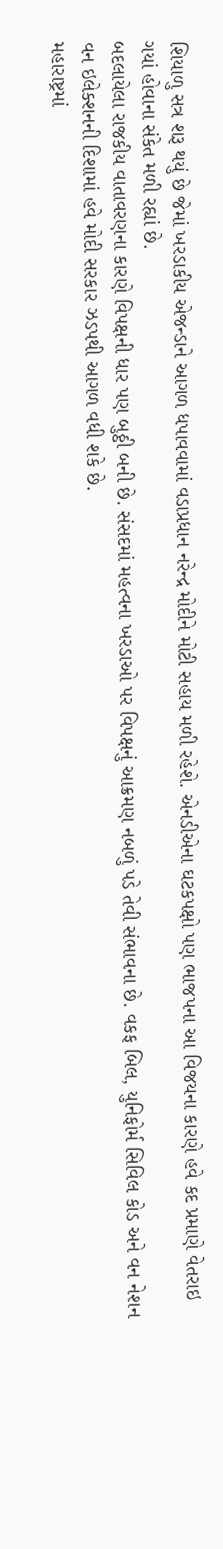શિયાળુ સત્ર શરૂ થયું છે જેમાં ખરડાકીય એજન્ડાને આગળ ધપાવવામાં વડાપ્રધાન નરેન્દ્ર મોદીને મોટી સહાય મળી રહેશે. એનડીએના ઘટકપક્ષો પણ ભાજપના આ વિજયના કારણે હવે કદ પ્રમાણે વેતરાઇ ગયાં હોવાના સંકેત મળી રહ્યાં છે.
બદલાયેલા રાજકીય વાતાવરણના કારણે વિપક્ષની ધાર પણ બુઠ્ઠી બની છે. સંસદમાં મહત્વના ખરડાઓ પર વિપક્ષનું આક્રમણ નબળું પડે તેવી સંભાવના છે. વકફ બિલ, યુનિફોર્મ સિવિલ કોડ અને વન નેશન વન ઇલેક્શનની દિશામાં હવે મોદી સરકાર ઝડપથી આગળ વધી શકે છે.
મહારાષ્ટ્રમાં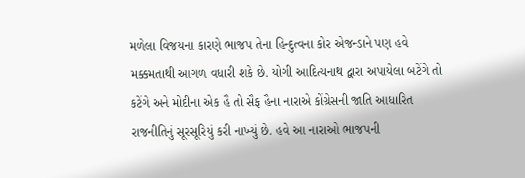મળેલા વિજયના કારણે ભાજપ તેના હિન્દુત્વના કોર એજન્ડાને પણ હવે મક્કમતાથી આગળ વધારી શકે છે. યોગી આદિત્યનાથ દ્વારા અપાયેલા બટેંગે તો કટેંગે અને મોદીના એક હૈ તો સૈફ હૈના નારાએ કોંગ્રેસની જાતિ આધારિત રાજનીતિનું સૂરસૂરિયું કરી નાખ્યું છે. હવે આ નારાઓ ભાજપની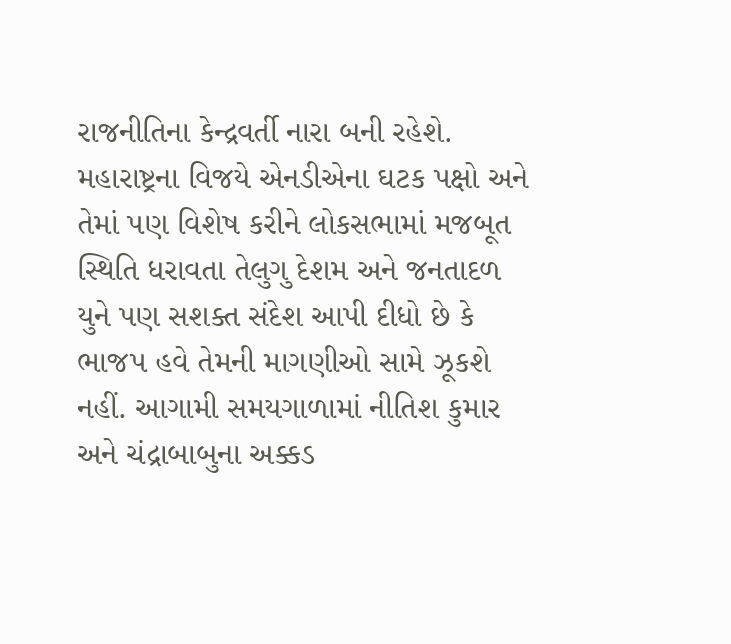રાજનીતિના કેન્દ્રવર્તી નારા બની રહેશે.
મહારાષ્ટ્રના વિજયે એનડીએના ઘટક પક્ષો અને તેમાં પણ વિશેષ કરીને લોકસભામાં મજબૂત સ્થિતિ ધરાવતા તેલુગુ દેશમ અને જનતાદળ યુને પણ સશક્ત સંદેશ આપી દીધો છે કે ભાજપ હવે તેમની માગણીઓ સામે ઝૂકશે નહીં. આગામી સમયગાળામાં નીતિશ કુમાર અને ચંદ્રાબાબુના અક્કડ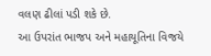વલણ ઢીલાં પડી શકે છે.
આ ઉપરાંત ભાજપ અને મહાયૂતિના વિજયે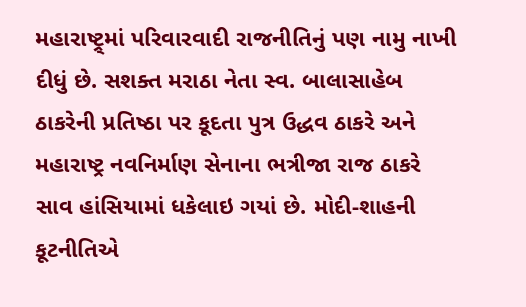મહારાષ્ટ્ર્માં પરિવારવાદી રાજનીતિનું પણ નામુ નાખી દીધું છે. સશક્ત મરાઠા નેતા સ્વ. બાલાસાહેબ ઠાકરેની પ્રતિષ્ઠા પર કૂદતા પુત્ર ઉદ્ધવ ઠાકરે અને મહારાષ્ટ્ર નવનિર્માણ સેનાના ભત્રીજા રાજ ઠાકરે સાવ હાંસિયામાં ધકેલાઇ ગયાં છે. મોદી-શાહની કૂટનીતિએ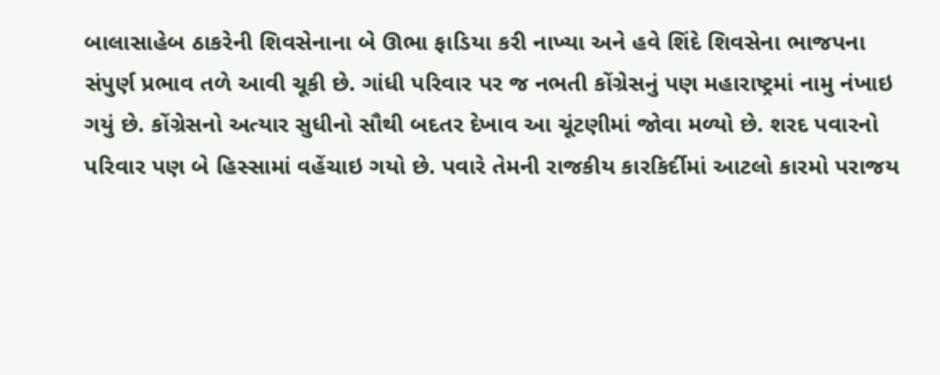બાલાસાહેબ ઠાકરેની શિવસેનાના બે ઊભા ફાડિયા કરી નાખ્યા અને હવે શિંદે શિવસેના ભાજપના સંપુર્ણ પ્રભાવ તળે આવી ચૂકી છે. ગાંધી પરિવાર પર જ નભતી કોંગ્રેસનું પણ મહારાષ્ટ્રમાં નામુ નંખાઇ ગયું છે. કોંગ્રેસનો અત્યાર સુધીનો સૌથી બદતર દેખાવ આ ચૂંટણીમાં જોવા મળ્યો છે. શરદ પવારનો પરિવાર પણ બે હિસ્સામાં વહેંચાઇ ગયો છે. પવારે તેમની રાજકીય કારકિર્દીમાં આટલો કારમો પરાજય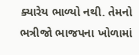ક્યારેય ભાળ્યો નથી. તેમનો ભત્રીજો ભાજપના ખોળામાં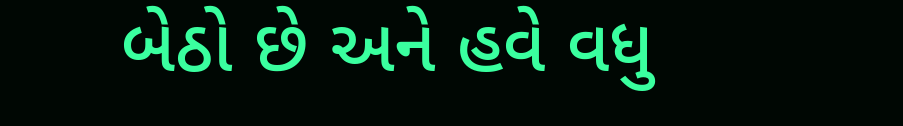બેઠો છે અને હવે વધુ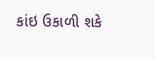કાંઇ ઉકાળી શકે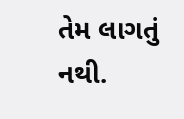તેમ લાગતું નથી.